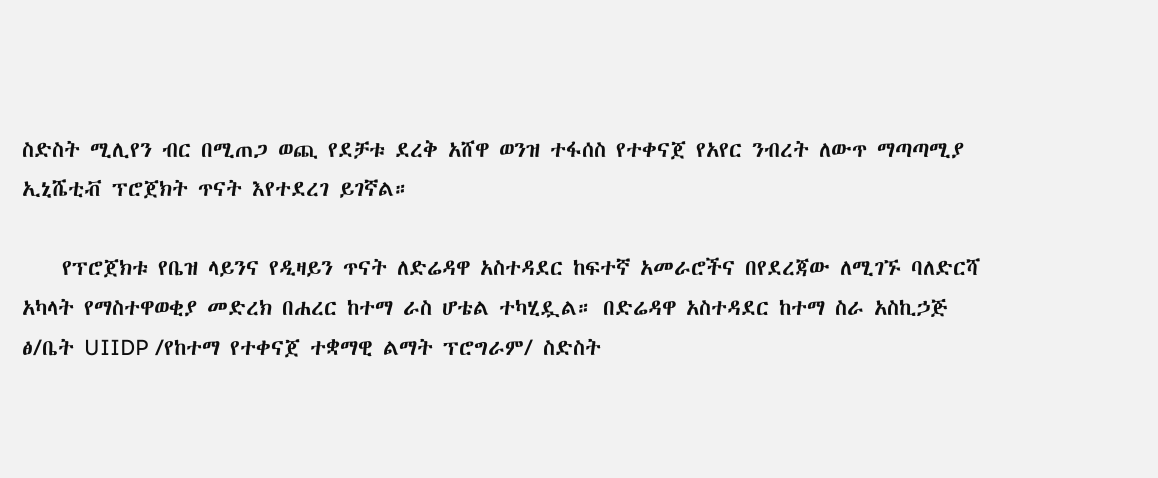ስድስት ሚሊየን ብር በሚጠጋ ወጪ የደቻቱ ደረቅ አሸዋ ወንዝ ተፋሰስ የተቀናጀ የአየር ንብረት ለውጥ ማጣጣሚያ ኢኒሼቲቭ ፕሮጀክት ጥናት እየተደረገ ይገኛል።

    የፕሮጀክቱ የቤዝ ላይንና የዲዛይን ጥናት ለድሬዳዋ አስተዳደር ከፍተኛ አመራሮችና በየደረጃው ለሚገኙ ባለድርሻ አካላት የማስተዋወቂያ መድረክ በሐረር ከተማ ራስ ሆቴል ተካሂዷል። በድሬዳዋ አስተዳደር ከተማ ስራ አስኪኃጅ ፅ/ቤት UIIDP /የከተማ የተቀናጀ ተቋማዊ ልማት ፕሮግራም/ ስድስት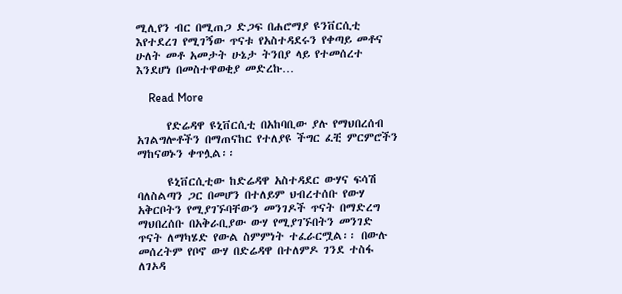ሚሊየን ብር በሚጠጋ ድጋፍ በሐሮማያ ዩንቨርሲቲ እየተደረገ የሚገኝው ጥናቱ የአስተዳደሩን የቀጣይ መቶና ሁለት መቶ አመታት ሁኔታ ትንበያ ላይ የተመሰረተ እንደሆነ በመስተዋወቂያ መድረኩ…

    Read More

      የድሬዳዋ ዩኒቨርሲቲ በአከባቢው ያሉ የማህበረሰብ አገልግሎቶችን በማጠናከር የተለያዩ ችግር ፈቺ ምርምሮችን ማከናወኑን ቀጥሏል፡፡

      ዩኒቨርሲቲው ከድሬዳዋ አስተዳደር ውሃና ፍሳሽ ባለስልጣን ጋር በመሆን በተለይም ህብረተሰቡ የውሃ አቅርቦትን የሚያገኙባቸውን መንገዶች ጥናት በማድረግ ማህበረሰቡ በአቅራቢያው ውሃ የሚያገኙበትን መንገድ ጥናት ለማካሄድ የውል ስምምነት ተፈራርሟል፡፡ በውሉ መሰረትም የቦኖ ውሃ በድሬዳዋ በተለምዶ ገንደ ተስፋ ለገኦዳ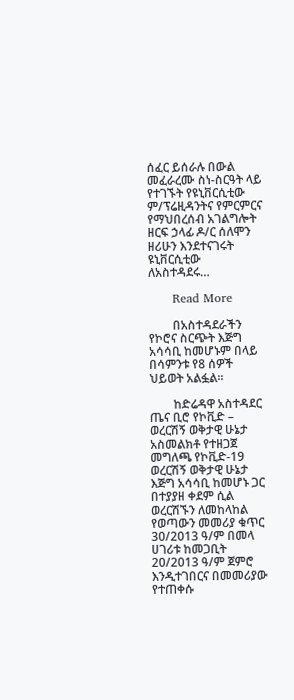ሰፈር ይሰራሉ በውል መፈራረሙ ስነ-ስርዓት ላይ የተገኙት የዩኒቨርሲቲው ም/ፕሬዚዳንትና የምርምርና የማህበረሰብ አገልግሎት ዘርፍ ኃላፊ ዶ/ር ሰለሞን ዘሪሁን እንደተናገሩት ዩኒቨርሲቲው ለአስተዳደሩ…

      Read More

        በአስተዳደራችን የኮሮና ስርጭት እጅግ አሳሳቢ ከመሆኑም በላይ በሳምንቱ የ8 ሰዎች ህይወት አልፏል፡፡

        ከድሬዳዋ አስተዳደር ጤና ቢሮ የኮቪድ – ወረርሽኝ ወቅታዊ ሁኔታ አስመልክቶ የተዘጋጀ መግለጫ የኮቪድ-19 ወረርሽኝ ወቅታዊ ሁኔታ እጅግ አሳሳቢ ከመሆኑ ጋር በተያያዘ ቀደም ሲል ወረርሽኙን ለመከላከል የወጣውን መመሪያ ቁጥር 30/2013 ዓ/ም በመላ ሀገሪቱ ከመጋቢት 20/2013 ዓ/ም ጀምሮ እንዲተገበርና በመመሪያው የተጠቀሱ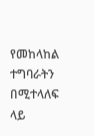የመከላከል ተግባራትን በሚተላለፍ ላይ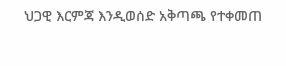ህጋዊ እርምጃ እንዲወሰድ አቅጣጫ የተቀመጠ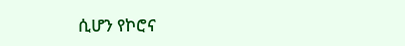ሲሆን የኮሮና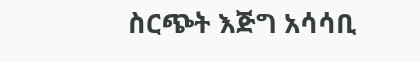ስርጭት እጅግ አሳሳቢ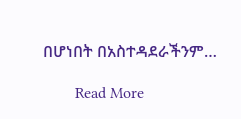በሆነበት በአስተዳደራችንም…

        Read More